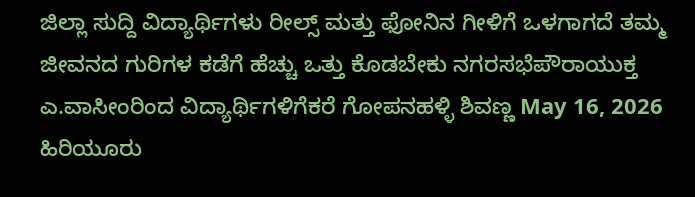ಜಿಲ್ಲಾ ಸುದ್ದಿ ವಿದ್ಯಾರ್ಥಿಗಳು ರೀಲ್ಸ್ ಮತ್ತು ಫೋನಿನ ಗೀಳಿಗೆ ಒಳಗಾಗದೆ ತಮ್ಮ ಜೀವನದ ಗುರಿಗಳ ಕಡೆಗೆ ಹೆಚ್ಚು ಒತ್ತು ಕೊಡಬೇಕು ನಗರಸಭೆಪೌರಾಯುಕ್ತ ಎ.ವಾಸೀಂರಿಂದ ವಿದ್ಯಾರ್ಥಿಗಳಿಗೆಕರೆ ಗೋಪನಹಳ್ಳಿ ಶಿವಣ್ಣ May 16, 2026 ಹಿರಿಯೂರು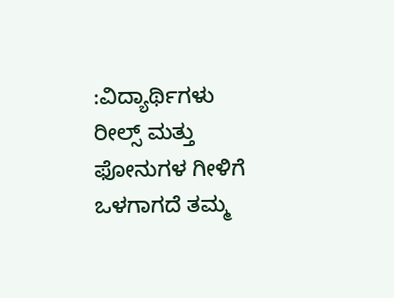:ವಿದ್ಯಾರ್ಥಿಗಳು ರೀಲ್ಸ್ ಮತ್ತು ಫೋನುಗಳ ಗೀಳಿಗೆ ಒಳಗಾಗದೆ ತಮ್ಮ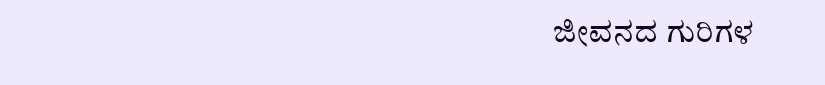ಜೀವನದ ಗುರಿಗಳ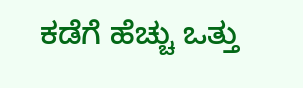ಕಡೆಗೆ ಹೆಚ್ಚು ಒತ್ತು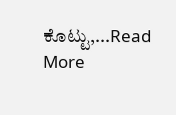ಕೊಟ್ಟು,...Read More